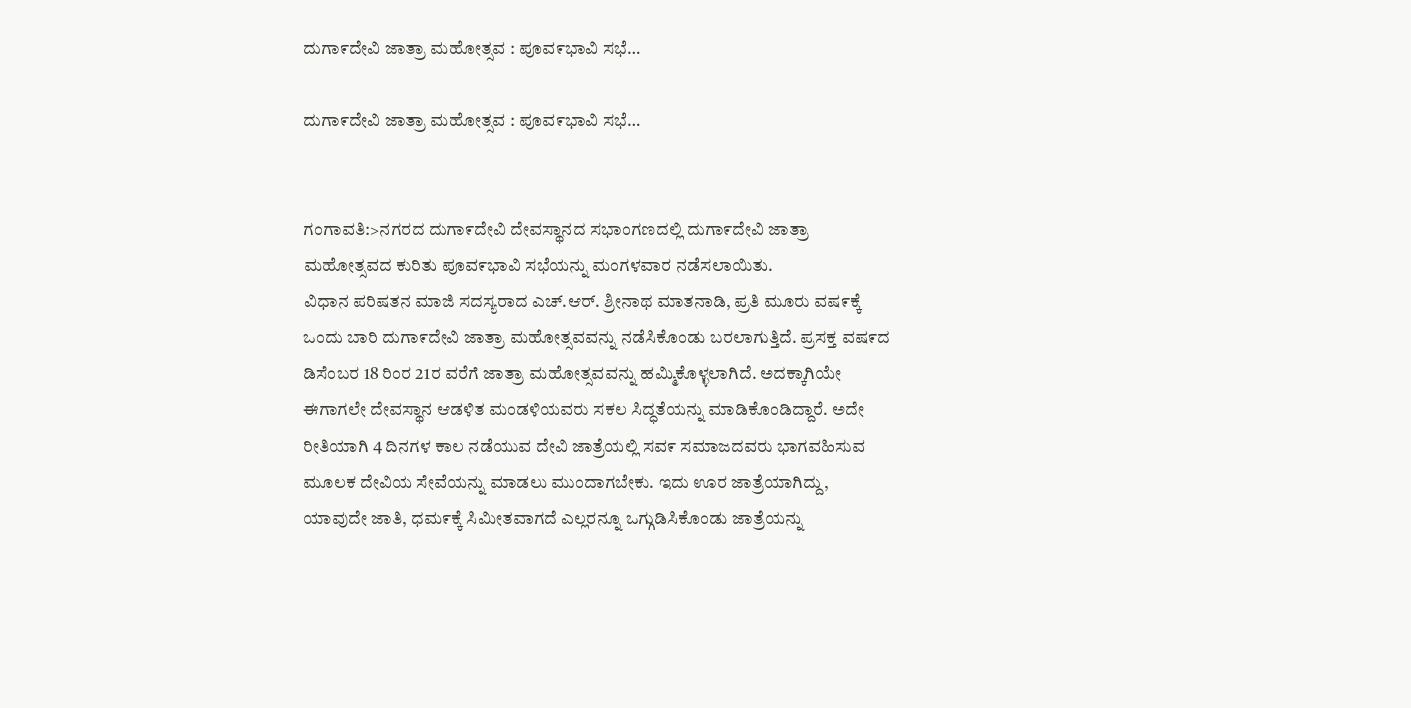ದುಗಾ೯ದೇವಿ ಜಾತ್ರಾ ಮಹೋತ್ಸವ : ಪೂವ೯ಭಾವಿ ಸಭೆ…

ದುಗಾ೯ದೇವಿ ಜಾತ್ರಾ ಮಹೋತ್ಸವ : ಪೂವ೯ಭಾವಿ ಸಭೆ…


ಗಂಗಾವತಿ:>ನಗರದ ದುಗಾ೯ದೇವಿ ದೇವಸ್ಥಾನದ ಸಭಾಂಗಣದಲ್ಲಿ ದುಗಾ೯ದೇವಿ ಜಾತ್ರಾ ಮಹೋತ್ಸವದ ಕುರಿತು ಪೂವ೯ಭಾವಿ ಸಭೆಯನ್ನು ಮಂಗಳವಾರ ನಡೆಸಲಾಯಿತು.
ವಿಧಾನ ಪರಿಷತನ ಮಾಜಿ ಸದಸ್ಯರಾದ ಎಚ್.ಆರ್. ಶ್ರೀನಾಥ ಮಾತನಾಡಿ, ಪ್ರತಿ ಮೂರು ವಷ೯ಕ್ಕೆ ಒಂದು ಬಾರಿ ದುಗಾ೯ದೇವಿ ಜಾತ್ರಾ ಮಹೋತ್ಸವವನ್ನು ನಡೆಸಿಕೊಂಡು ಬರಲಾಗುತ್ತಿದೆ. ಪ್ರಸಕ್ತ ವಷ೯ದ ಡಿಸೆಂಬರ 18 ರಿಂರ 21ರ ವರೆಗೆ ಜಾತ್ರಾ ಮಹೋತ್ಸವವನ್ನು ಹಮ್ಮಿಕೊಳ್ಳಲಾಗಿದೆ. ಅದಕ್ಕಾಗಿಯೇ ಈಗಾಗಲೇ ದೇವಸ್ಥಾನ ಆಡಳಿತ ಮಂಡಳಿಯವರು ಸಕಲ ಸಿದ್ಧತೆಯನ್ನು ಮಾಡಿಕೊಂಡಿದ್ದಾರೆ. ಅದೇ ರೀತಿಯಾಗಿ 4 ದಿನಗಳ ಕಾಲ ನಡೆಯುವ ದೇವಿ ಜಾತ್ರೆಯಲ್ಲಿ ಸವ೯ ಸಮಾಜದವರು ಭಾಗವಹಿಸುವ ಮೂಲಕ ದೇವಿಯ ಸೇವೆಯನ್ನು ಮಾಡಲು ಮುಂದಾಗಬೇಕು. ಇದು ಊರ ಜಾತ್ರೆಯಾಗಿದ್ದು, ಯಾವುದೇ ಜಾತಿ, ಧಮ೯ಕ್ಕೆ ಸಿಮೀತವಾಗದೆ ಎಲ್ಲರನ್ನೂ ಒಗ್ಗುಡಿಸಿಕೊಂಡು ಜಾತ್ರೆಯನ್ನು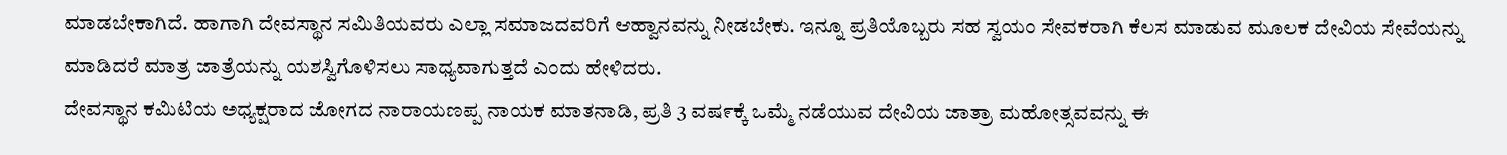ಮಾಡಬೇಕಾಗಿದೆ. ಹಾಗಾಗಿ ದೇವಸ್ಥಾನ ಸಮಿತಿಯವರು ಎಲ್ಲಾ ಸಮಾಜದವರಿಗೆ ಆಹ್ವಾನವನ್ನು ನೀಡಬೇಕು. ಇನ್ನೂ ಪ್ರತಿಯೊಬ್ಬರು ಸಹ ಸ್ವಯಂ ಸೇವಕರಾಗಿ ಕೆಲಸ ಮಾಡುವ ಮೂಲಕ ದೇವಿಯ ಸೇವೆಯನ್ನು ಮಾಡಿದರೆ ಮಾತ್ರ ಜಾತ್ರೆಯನ್ನು ಯಶಸ್ವಿಗೊಳಿಸಲು ಸಾಧ್ಯವಾಗುತ್ತದೆ ಎಂದು ಹೇಳಿದರು.
ದೇವಸ್ಥಾನ ಕಮಿಟಿಯ ಅಧ್ಯಕ್ಷರಾದ ಜೋಗದ ನಾರಾಯಣಪ್ಪ ನಾಯಕ ಮಾತನಾಡಿ, ಪ್ರತಿ 3 ವಷ೯ಕ್ಕೆ ಒಮ್ಮೆ ನಡೆಯುವ ದೇವಿಯ ಜಾತ್ರಾ ಮಹೋತ್ಸವವನ್ನು ಈ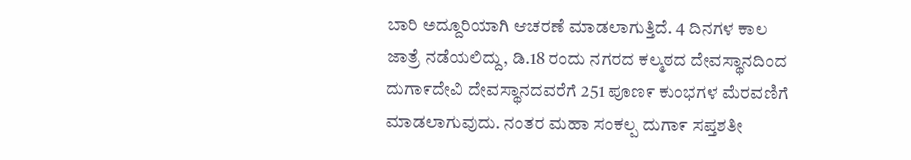ಬಾರಿ ಅದ್ದೂರಿಯಾಗಿ ಆಚರಣೆ ಮಾಡಲಾಗುತ್ತಿದೆ. 4 ದಿನಗಳ ಕಾಲ ಜಾತ್ರೆ ನಡೆಯಲಿದ್ದು, ಡಿ.18 ರಂದು ನಗರದ ಕಲ್ಮಠದ ದೇವಸ್ಥಾನದಿಂದ ದುಗಾ೯ದೇವಿ ದೇವಸ್ಥಾನದವರೆಗೆ 251 ಪೂಣ೯ ಕುಂಭಗಳ ಮೆರವಣಿಗೆ ಮಾಡಲಾಗುವುದು. ನಂತರ ಮಹಾ ಸಂಕಲ್ಪ ದುಗಾ೯ ಸಪ್ತಶತೀ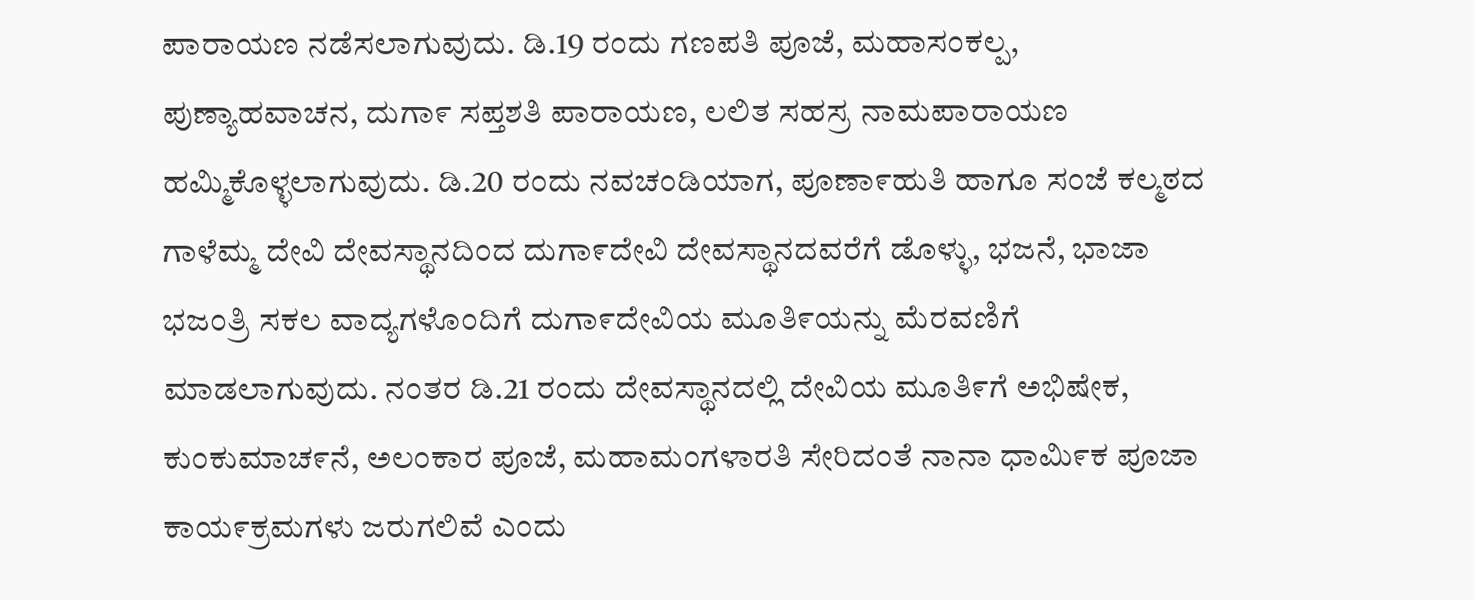ಪಾರಾಯಣ ನಡೆಸಲಾಗುವುದು. ಡಿ.19 ರಂದು ಗಣಪತಿ ಪೂಜೆ, ಮಹಾಸಂಕಲ್ಪ, ಪುಣ್ಯಾಹವಾಚನ, ದುಗಾ೯ ಸಪ್ತಶತಿ ಪಾರಾಯಣ, ಲಲಿತ ಸಹಸ್ರ ನಾಮಪಾರಾಯಣ ಹಮ್ಮಿಕೊಳ್ಳಲಾಗುವುದು. ಡಿ.20 ರಂದು ನವಚಂಡಿಯಾಗ, ಪೂಣಾ೯ಹುತಿ ಹಾಗೂ ಸಂಜೆ ಕಲ್ಮಠದ ಗಾಳೆಮ್ಮ ದೇವಿ ದೇವಸ್ಥಾನದಿಂದ ದುಗಾ೯ದೇವಿ ದೇವಸ್ಥಾನದವರೆಗೆ ಡೊಳ್ಳು, ಭಜನೆ, ಭಾಜಾ ಭಜಂತ್ರಿ ಸಕಲ ವಾದ್ಯಗಳೊಂದಿಗೆ ದುಗಾ೯ದೇವಿಯ ಮೂತಿ೯ಯನ್ನು ಮೆರವಣಿಗೆ ಮಾಡಲಾಗುವುದು. ನಂತರ ಡಿ.21 ರಂದು ದೇವಸ್ಥಾನದಲ್ಲಿ ದೇವಿಯ ಮೂತಿ೯ಗೆ ಅಭಿಷೇಕ, ಕುಂಕುಮಾಚ೯ನೆ, ಅಲಂಕಾರ ಪೂಜೆ, ಮಹಾಮಂಗಳಾರತಿ ಸೇರಿದಂತೆ ನಾನಾ ಧಾಮಿ೯ಕ ಪೂಜಾ ಕಾಯ೯ಕ್ರಮಗಳು ಜರುಗಲಿವೆ ಎಂದು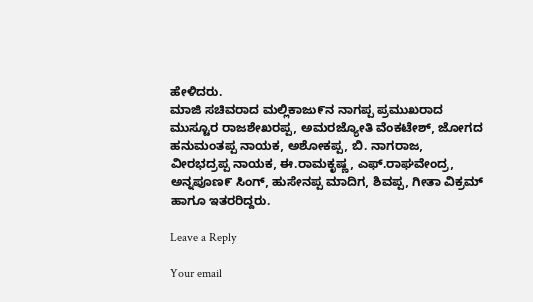ಹೇಳಿದರು.
ಮಾಜಿ ಸಚಿವರಾದ ಮಲ್ಲಿಕಾಜು೯ನ ನಾಗಪ್ಪ ಪ್ರಮುಖರಾದ ಮುಸ್ಟೂರ ರಾಜಶೇಖರಪ್ಪ, ಅಮರಜ್ಯೋತಿ ವೆಂಕಟೇಶ್, ಜೋಗದ ಹನುಮಂತಪ್ಪ ನಾಯಕ, ಅಶೋಕಪ್ಪ, ಬಿ. ನಾಗರಾಜ, ವೀರಭದ್ರಪ್ಪ ನಾಯಕ, ಈ.ರಾಮಕೃಷ್ಣ, ಎಫ್.ರಾಘವೇಂದ್ರ, ಅನ್ನಪೂಣ೯ ಸಿಂಗ್, ಹುಸೇನಪ್ಪ ಮಾದಿಗ, ಶಿವಪ್ಪ, ಗೀತಾ ವಿಕ್ರಮ್ ಹಾಗೂ ಇತರರಿದ್ದರು.

Leave a Reply

Your email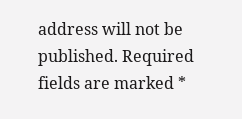address will not be published. Required fields are marked *